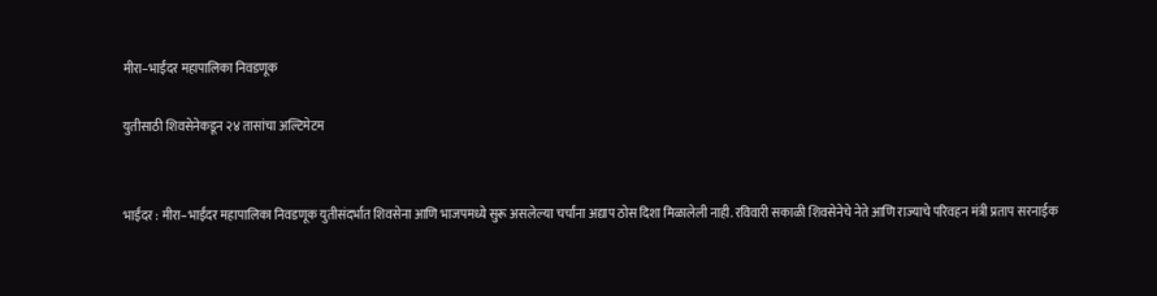मीरा–भाईंदर महापालिका निवडणूक

युतीसाठी शिवसेनेकडून २४ तासांचा अल्टिमेटम


भाईंदर : मीरा–भाईंदर महापालिका निवडणूक युतीसंदर्भात शिवसेना आणि भाजपमध्ये सुरू असलेल्या चर्चांना अद्याप ठोस दिशा मिळालेली नाही. रविवारी सकाळी शिवसेनेचे नेते आणि राज्याचे परिवहन मंत्री प्रताप सरनाईक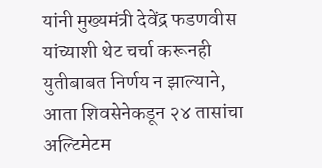यांनी मुख्यमंत्री देवेंद्र फडणवीस यांच्याशी थेट चर्चा करूनही युतीबाबत निर्णय न झाल्याने, आता शिवसेनेकडून २४ तासांचा अल्टिमेटम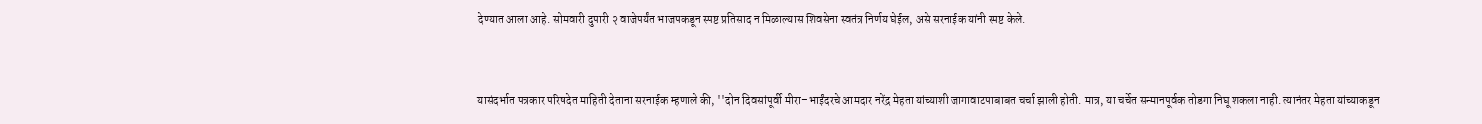देण्यात आला आहे. सोमवारी दुपारी २ वाजेपर्यंत भाजपकडून स्पष्ट प्रतिसाद न मिळाल्यास शिवसेना स्वतंत्र निर्णय घेईल, असे सरनाईक यांनी स्पष्ट केले.


यासंदर्भात पत्रकार परिषदेत माहिती देताना सरनाईक म्हणाले की, ''दोन दिवसांपूर्वी मीरा–भाईंदरचे आमदार नरेंद्र मेहता यांच्याशी जागावाटपाबाबत चर्चा झाली होती. मात्र, या चर्चेत सन्मानपूर्वक तोडगा निघू शकला नाही. त्यानंतर मेहता यांच्याकडून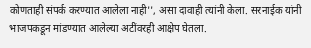कोणताही संपर्क करण्यात आलेला नाही'', असा दावाही त्यांनी केला. सरनाईक यांनी भाजपकडून मांडण्यात आलेल्या अटींवरही आक्षेप घेतला.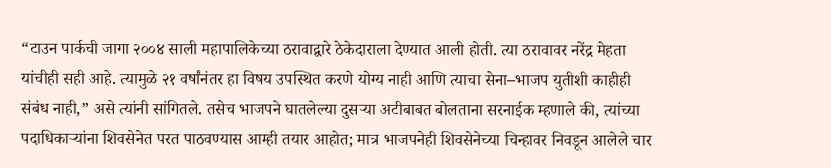“टाउन पार्कची जागा २००४ साली महापालिकेच्या ठरावाद्वारे ठेकेदाराला देण्यात आली होती. त्या ठरावावर नरेंद्र मेहता यांचीही सही आहे. त्यामुळे २१ वर्षांनंतर हा विषय उपस्थित करणे योग्य नाही आणि त्याचा सेना–भाजप युतीशी काहीही संबंध नाही,” असे त्यांनी सांगितले. तसेच भाजपने घातलेल्या दुसऱ्या अटीबाबत बोलताना सरनाईक म्हणाले की, त्यांच्या पदाधिकाऱ्यांना शिवसेनेत परत पाठवण्यास आम्ही तयार आहोत; मात्र भाजपनेही शिवसेनेच्या चिन्हावर निवडून आलेले चार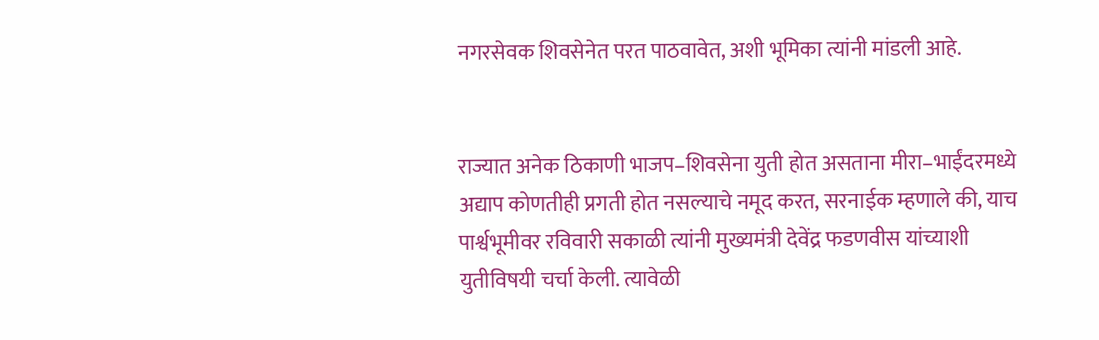नगरसेवक शिवसेनेत परत पाठवावेत, अशी भूमिका त्यांनी मांडली आहे.


राज्यात अनेक ठिकाणी भाजप–शिवसेना युती होत असताना मीरा–भाईंदरमध्ये अद्याप कोणतीही प्रगती होत नसल्याचे नमूद करत, सरनाईक म्हणाले की, याच पार्श्वभूमीवर रविवारी सकाळी त्यांनी मुख्यमंत्री देवेंद्र फडणवीस यांच्याशी युतीविषयी चर्चा केली. त्यावेळी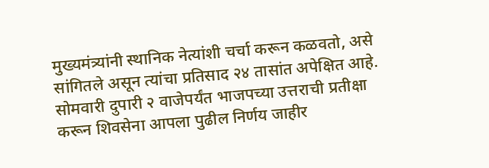मुख्यमंत्र्यांनी स्थानिक नेत्यांशी चर्चा करून कळवतो, असे सांगितले असून त्यांचा प्रतिसाद २४ तासांत अपेक्षित आहे. सोमवारी दुपारी २ वाजेपर्यंत भाजपच्या उत्तराची प्रतीक्षा करून शिवसेना आपला पुढील निर्णय जाहीर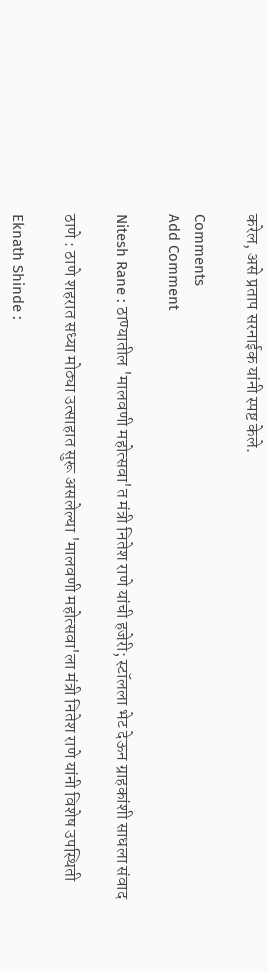करेल, असे प्रताप सरनाईक यांनी स्पष्ट केले.

Comments
Add Comment

Nitesh Rane : ठाण्यातील 'मालवणी महोत्सवा'त मंत्री नितेश राणे यांची हजेरी; स्टॉलला भेट देऊन ग्राहकांशी साधला संवाद

ठाणे : ठाणे शहरात सध्या मोठ्या उत्साहात सुरू असलेल्या 'मालवणी महोत्सवा'ला मंत्री नितेश राणे यांनी विशेष उपस्थिती

Eknath Shinde :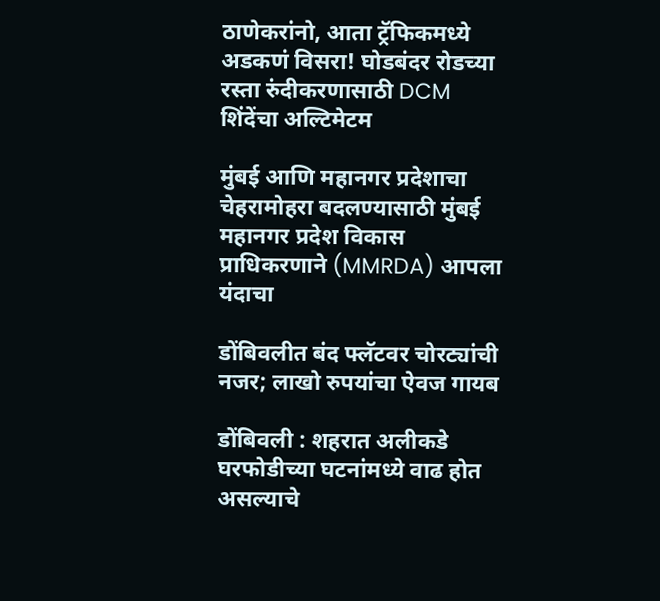ठाणेकरांनो, आता ट्रॅफिकमध्ये अडकणं विसरा! घोडबंदर रोडच्या रस्ता रुंदीकरणासाठी DCM शिंदेंचा अल्टिमेटम

मुंबई आणि महानगर प्रदेशाचा चेहरामोहरा बदलण्यासाठी मुंबई महानगर प्रदेश विकास प्राधिकरणाने (MMRDA) आपला यंदाचा

डोंबिवलीत बंद फ्लॅटवर चोरट्यांची नजर; लाखो रुपयांचा ऐवज गायब

डोंबिवली : शहरात अलीकडे घरफोडीच्या घटनांमध्ये वाढ होत असल्याचे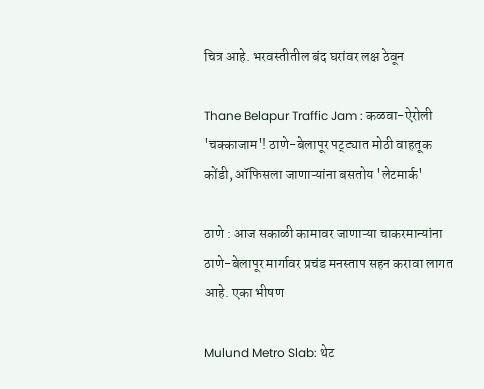चित्र आहे. भरवस्तीतील बंद घरांवर लक्ष ठेवून

Thane Belapur Traffic Jam : कळवा-ऐरोली 'चक्काजाम'! ठाणे-बेलापूर पट्ट्यात मोठी वाहतूक कोंडी, ऑफिसला जाणाऱ्यांना बसतोय 'लेटमार्क'

ठाणे : आज सकाळी कामावर जाणाऱ्या चाकरमान्यांना ठाणे-बेलापूर मार्गावर प्रचंड मनस्ताप सहन करावा लागत आहे. एका भीषण

Mulund Metro Slab: थेट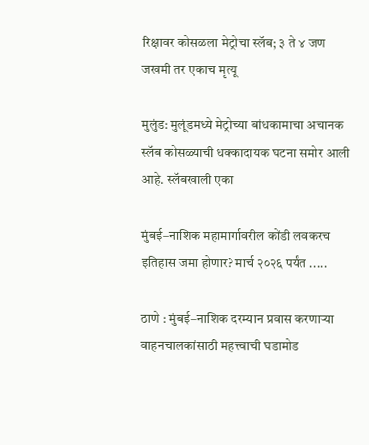रिक्षावर कोसळला मेट्रोचा स्लॅब; ३ ते ४ जण जखमी तर एकाच मृत्यू

मुलुंड: मुलूंडमध्ये मेट्रोच्या बांधकामाचा अचानक स्लॅब कोसळ्याची धक्कादायक घटना समोर आली आहे. स्लॅबखाली एका

मुंबई–नाशिक महामार्गावरील कोंडी लवकरच इतिहास जमा होणार? मार्च २०२६ पर्यंत .....

ठाणे : मुंबई–नाशिक दरम्यान प्रवास करणाऱ्या वाहनचालकांसाठी महत्त्वाची घडामोड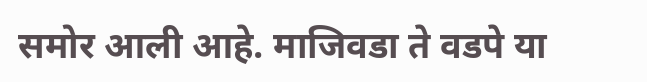समोर आली आहे. माजिवडा ते वडपे या